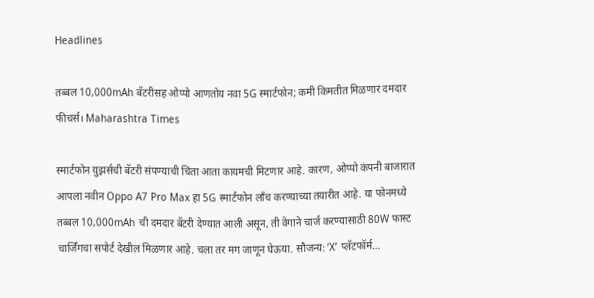Headlines

तब्बल 10,000mAh बॅटरीसह ओप्पो आणतोय नवा 5G स्मार्टफोन; कमी किमतीत मिळणार दमदार फीचर्स। Maharashtra Times

स्मार्टफोन युझर्सची बॅटरी संपण्याची चिंता आता कायमची मिटणार आहे. कारण, ओप्पो कंपनी बाजारात आपला नवीन Oppo A7 Pro Max हा 5G स्मार्टफोन लाँच करण्याच्या तयारीत आहे. या फोनमध्ये तब्बल 10,000mAh ची दमदार बॅटरी देण्यात आली असून, ती वेगाने चार्ज करण्यासाठी 80W फास्ट चार्जिंगचा सपोर्ट देखील मिळणार आहे. चला तर मग जाणून घेऊया. सौजन्य: ‘X’ प्लॅटफॉर्म…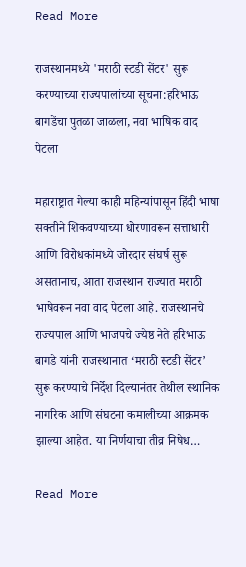Read More

राजस्थानमध्ये 'मराठी स्टडी सेंटर' सुरू करण्याच्या राज्यपालांच्या सूचना:हरिभाऊ बागडेंचा पुतळा जाळला, नवा भाषिक वाद पेटला

महाराष्ट्रात गेल्या काही महिन्यांपासून हिंदी भाषा सक्तीने शिकवण्याच्या धोरणावरून सत्ताधारी आणि विरोधकांमध्ये जोरदार संघर्ष सुरू असतानाच, आता राजस्थान राज्यात मराठी भाषेवरून नवा वाद पेटला आहे. राजस्थानचे राज्यपाल आणि भाजपचे ज्येष्ठ नेते हरिभाऊ बागडे यांनी राजस्थानात ‘मराठी स्टडी सेंटर’ सुरू करण्याचे निर्देश दिल्यानंतर तेथील स्थानिक नागरिक आणि संघटना कमालीच्या आक्रमक झाल्या आहेत. या निर्णयाचा तीव्र निषेध…

Read More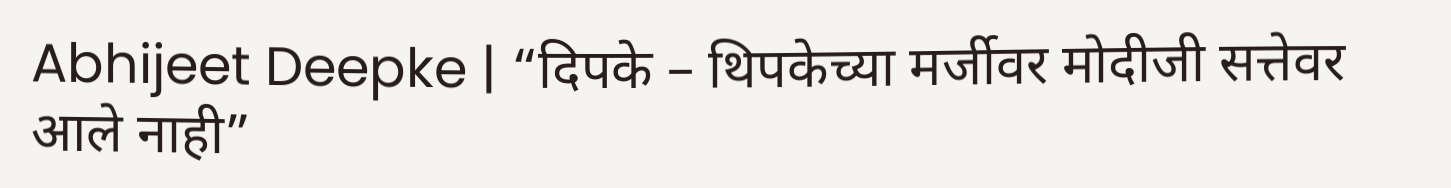Abhijeet Deepke | “दिपके – थिपकेच्या मर्जीवर मोदीजी सत्तेवर आले नाही”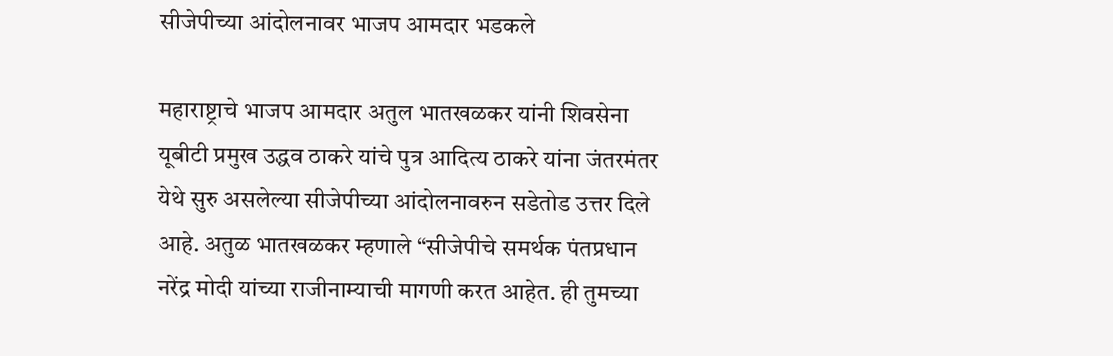सीजेपीच्या आंदोलनावर भाजप आमदार भडकले

महाराष्ट्राचे भाजप आमदार अतुल भातखळकर यांनी शिवसेना यूबीटी प्रमुख उद्धव ठाकरे यांचे पुत्र आदित्य ठाकरे यांना जंतरमंतर येथे सुरु असलेल्या सीजेपीच्या आंदोलनावरुन सडेतोड उत्तर दिले आहे. अतुळ भातखळकर म्हणाले “सीजेपीचे समर्थक पंतप्रधान नरेंद्र मोदी यांच्या राजीनाम्याची मागणी करत आहेत. ही तुमच्या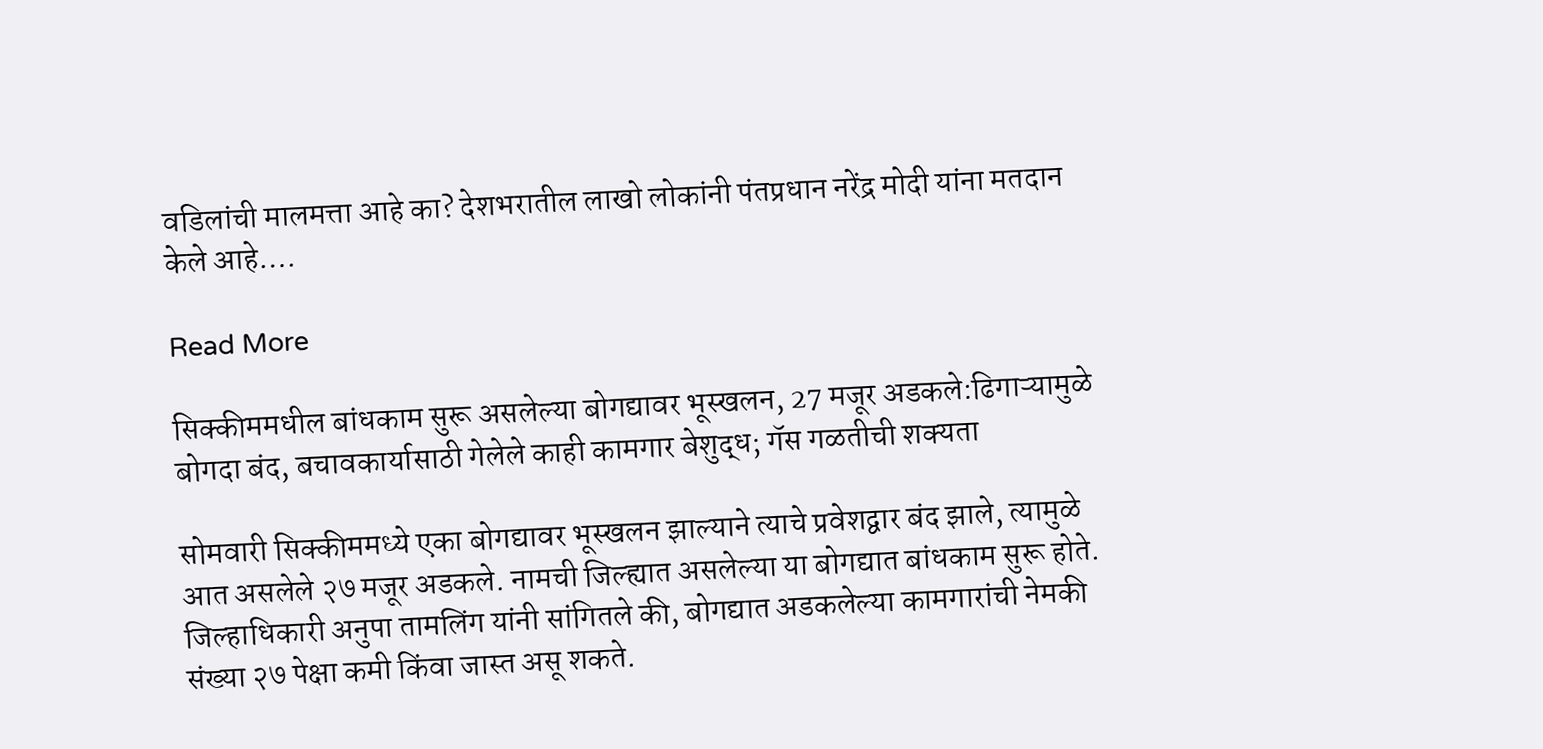वडिलांची मालमत्ता आहे का? देशभरातील लाखो लोकांनी पंतप्रधान नरेंद्र मोदी यांना मतदान केले आहे….

Read More

सिक्कीममधील बांधकाम सुरू असलेल्या बोगद्यावर भूस्खलन, 27 मजूर अडकले:ढिगाऱ्यामुळे बोगदा बंद, बचावकार्यासाठी गेलेले काही कामगार बेशुद्ध; गॅस गळतीची शक्यता

सोमवारी सिक्कीममध्ये एका बोगद्यावर भूस्खलन झाल्याने त्याचे प्रवेशद्वार बंद झाले, त्यामुळे आत असलेले २७ मजूर अडकले. नामची जिल्ह्यात असलेल्या या बोगद्यात बांधकाम सुरू होते. जिल्हाधिकारी अनुपा तामलिंग यांनी सांगितले की, बोगद्यात अडकलेल्या कामगारांची नेमकी संख्या २७ पेक्षा कमी किंवा जास्त असू शकते.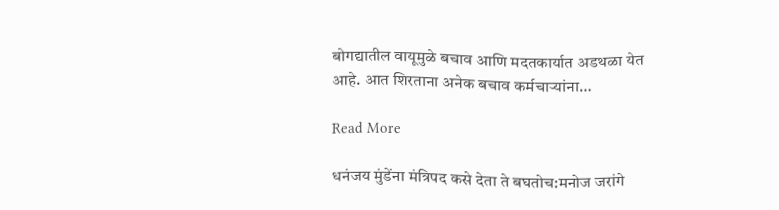बोगद्यातील वायूमुळे बचाव आणि मदतकार्यात अडथळा येत आहे. आत शिरताना अनेक बचाव कर्मचाऱ्यांना…

Read More

धनंजय मुंडेंना मंत्रिपद कसे देता ते बघतोच:मनोज जरांगे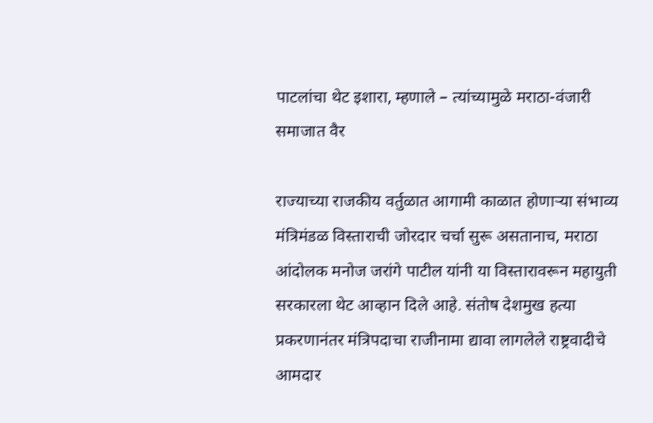पाटलांचा थेट इशारा, म्हणाले – त्यांच्यामुळे मराठा-वंजारी समाजात वैर

राज्याच्या राजकीय वर्तुळात आगामी काळात होणाऱ्या संभाव्य मंत्रिमंडळ विस्ताराची जोरदार चर्चा सुरू असतानाच, मराठा आंदोलक मनोज जरांगे पाटील यांनी या विस्तारावरून महायुती सरकारला थेट आव्हान दिले आहे. संतोष देशमुख हत्या प्रकरणानंतर मंत्रिपदाचा राजीनामा द्यावा लागलेले राष्ट्रवादीचे आमदार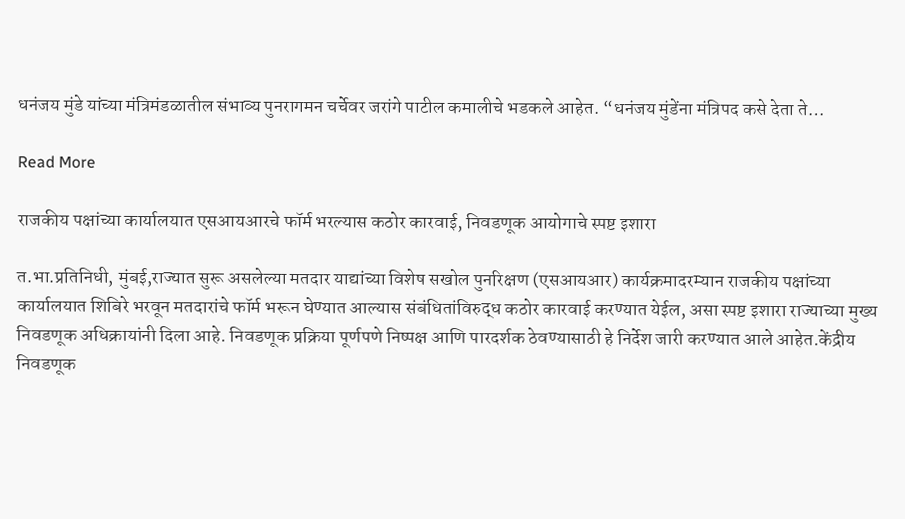धनंजय मुंडे यांच्या मंत्रिमंडळातील संभाव्य पुनरागमन चर्चेवर जरांगे पाटील कमालीचे भडकले आहेत. “धनंजय मुंडेंना मंत्रिपद कसे देता ते…

Read More

राजकीय पक्षांच्या कार्यालयात एसआयआरचे फॉर्म भरल्यास कठोर कारवाई, निवडणूक आयोगाचे स्पष्ट इशारा

त.भा.प्रतिनिधी, मुंबई,राज्यात सुरू असलेल्या मतदार याद्यांच्या विशेष सखोल पुनरिक्षण (एसआयआर) कार्यक्रमादरम्यान राजकीय पक्षांच्या कार्यालयात शिबिरे भरवून मतदारांचे फॉर्म भरून घेण्यात आल्यास संबंधितांविरुद्ध कठोर कारवाई करण्यात येईल, असा स्पष्ट इशारा राज्याच्या मुख्य निवडणूक अधिक्रायांनी दिला आहे. निवडणूक प्रक्रिया पूर्णपणे निष्पक्ष आणि पारदर्शक ठेवण्यासाठी हे निर्देश जारी करण्यात आले आहेत.केंद्रीय निवडणूक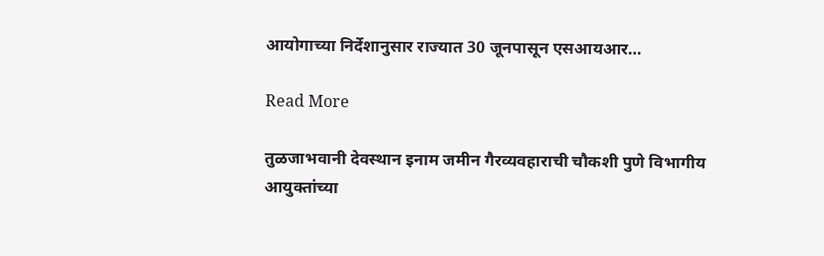आयोगाच्या निर्देशानुसार राज्यात 30 जूनपासून एसआयआर…

Read More

तुळजाभवानी देवस्थान इनाम जमीन गैरव्यवहाराची चौकशी पुणे विभागीय आयुक्तांच्या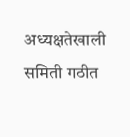अध्यक्षतेखाली समिती गठीत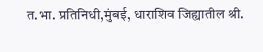त.भा. प्रतिनिधी,मुंबई, धाराशिव जिह्यातील श्री.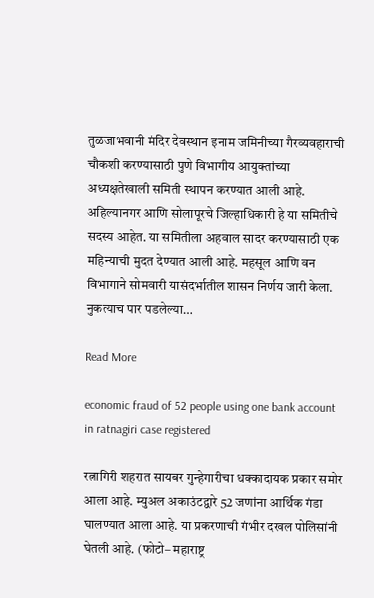तुळजाभवानी मंदिर देवस्थान इनाम जमिनीच्या गैरव्यवहाराची चौकशी करण्यासाठी पुणे विभागीय आयुक्तांच्या अध्यक्षतेखाली समिती स्थापन करण्यात आली आहे. अहिल्यानगर आणि सोलापूरचे जिल्हाधिकारी हे या समितीचे सदस्य आहेत. या समितीला अहवाल सादर करण्यासाठी एक महिन्याची मुदत देण्यात आली आहे. महसूल आणि वन विभागाने सोमवारी यासंदर्भातील शासन निर्णय जारी केला. नुकत्याच पार पडलेल्या…

Read More

economic fraud of 52 people using one bank account in ratnagiri case registered

रत्नागिरी शहरात सायबर गुन्हेगारीचा धक्कादायक प्रकार समोर आला आहे. म्युअल अकाउंटद्वारे 52 जणांना आर्थिक गंडा घालण्यात आला आहे. या प्रकरणाची गंभीर दखल पोलिसांनी घेतली आहे. (फोटो– महाराष्ट्र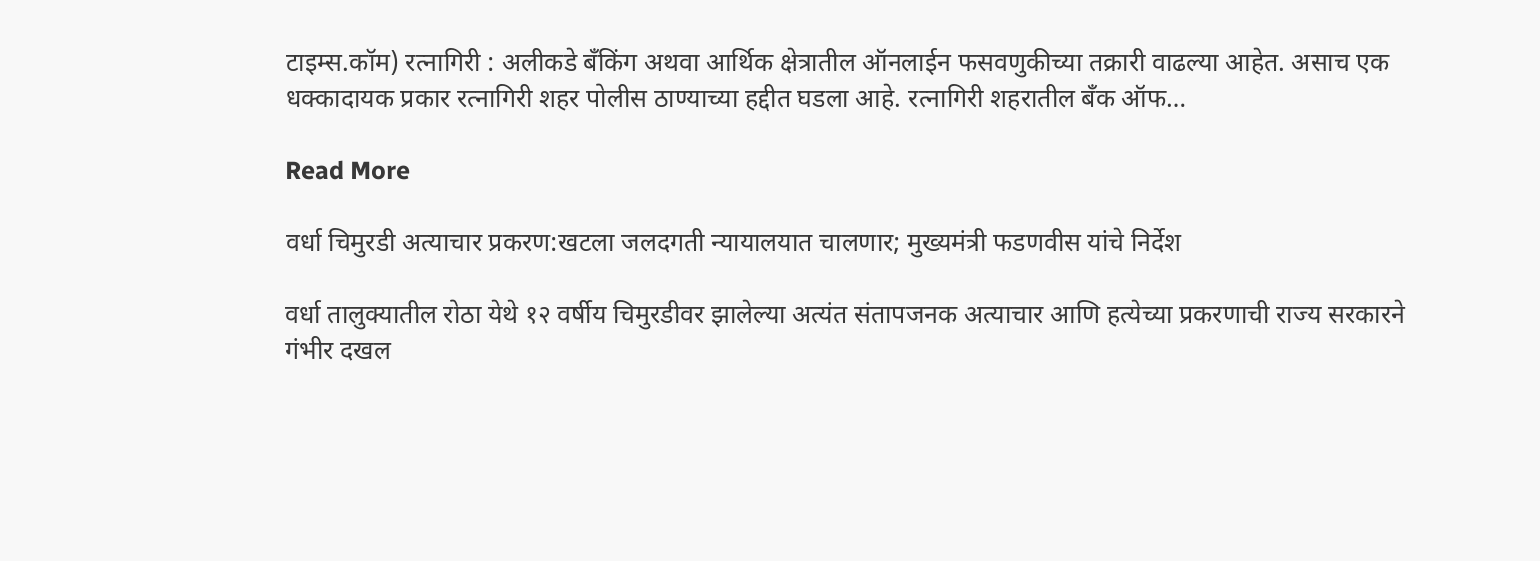टाइम्स.कॉम) रत्नागिरी : अलीकडे बँकिंग अथवा आर्थिक क्षेत्रातील ऑनलाईन फसवणुकीच्या तक्रारी वाढल्या आहेत. असाच एक धक्कादायक प्रकार रत्नागिरी शहर पोलीस ठाण्याच्या हद्दीत घडला आहे. रत्नागिरी शहरातील बँक ऑफ…

Read More

वर्धा चिमुरडी अत्याचार प्रकरण:खटला जलदगती न्यायालयात चालणार; मुख्यमंत्री फडणवीस यांचे निर्देश

वर्धा तालुक्यातील रोठा येथे १२ वर्षीय चिमुरडीवर झालेल्या अत्यंत संतापजनक अत्याचार आणि हत्येच्या प्रकरणाची राज्य सरकारने गंभीर दखल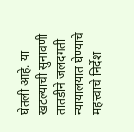घेतली आहे. या खटल्याची सुनावणी तातडीने जलदगती न्यायालयात घेण्याचे महत्त्वाचे निर्देश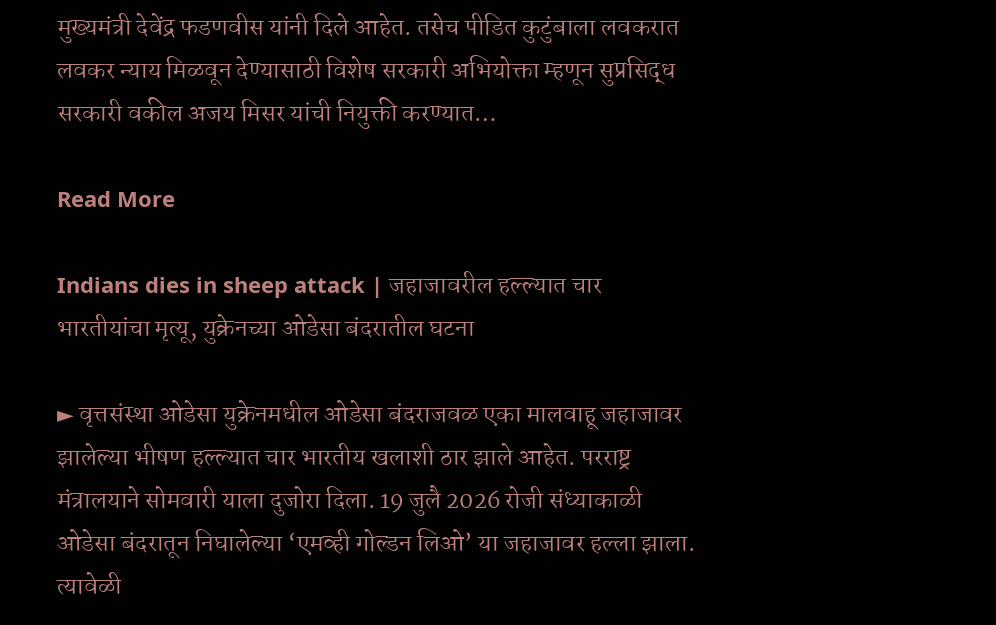मुख्यमंत्री देवेंद्र फडणवीस यांनी दिले आहेत. तसेच पीडित कुटुंबाला लवकरात लवकर न्याय मिळवून देण्यासाठी विशेष सरकारी अभियोक्ता म्हणून सुप्रसिद्ध सरकारी वकील अजय मिसर यांची नियुक्ती करण्यात…

Read More

Indians dies in sheep attack | जहाजावरील हल्ल्यात चार भारतीयांचा मृत्यू, युक्रेनच्या ओडेसा बंदरातील घटना

► वृत्तसंस्था ओडेसा युक्रेनमधील ओडेसा बंदराजवळ एका मालवाहू जहाजावर झालेल्या भीषण हल्ल्यात चार भारतीय खलाशी ठार झाले आहेत. परराष्ट्र मंत्रालयाने सोमवारी याला दुजोरा दिला. 19 जुलै 2026 रोजी संध्याकाळी ओडेसा बंदरातून निघालेल्या ‘एमव्ही गोल्डन लिओ’ या जहाजावर हल्ला झाला. त्यावेळी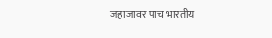जहाजावर पाच भारतीय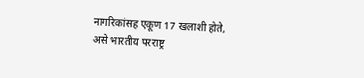नागरिकांसह एकूण 17 खलाशी होते, असे भारतीय परराष्ट्र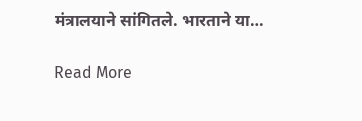मंत्रालयाने सांगितले. भारताने या…

Read More